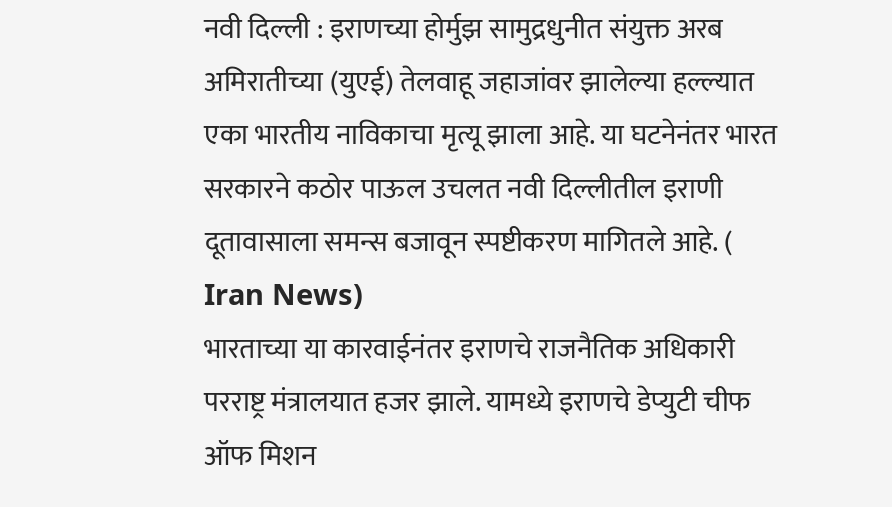नवी दिल्ली : इराणच्या होर्मुझ सामुद्रधुनीत संयुक्त अरब अमिरातीच्या (युएई) तेलवाहू जहाजांवर झालेल्या हल्ल्यात एका भारतीय नाविकाचा मृत्यू झाला आहे. या घटनेनंतर भारत सरकारने कठोर पाऊल उचलत नवी दिल्लीतील इराणी दूतावासाला समन्स बजावून स्पष्टीकरण मागितले आहे. ( Iran News)
भारताच्या या कारवाईनंतर इराणचे राजनैतिक अधिकारी परराष्ट्र मंत्रालयात हजर झाले. यामध्ये इराणचे डेप्युटी चीफ ऑफ मिशन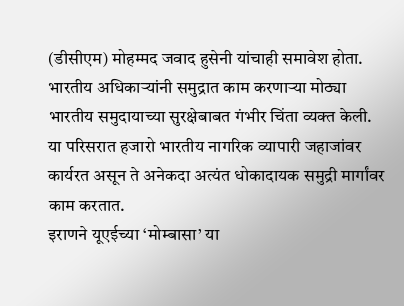(डीसीएम) मोहम्मद जवाद हुसेनी यांचाही समावेश होता. भारतीय अधिकाऱ्यांनी समुद्रात काम करणाऱ्या मोठ्या भारतीय समुदायाच्या सुरक्षेबाबत गंभीर चिंता व्यक्त केली. या परिसरात हजारो भारतीय नागरिक व्यापारी जहाजांवर कार्यरत असून ते अनेकदा अत्यंत धोकादायक समुद्री मार्गांवर काम करतात.
इराणने यूएईच्या ‘मोम्बासा’ या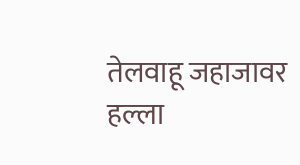तेलवाहू जहाजावर हल्ला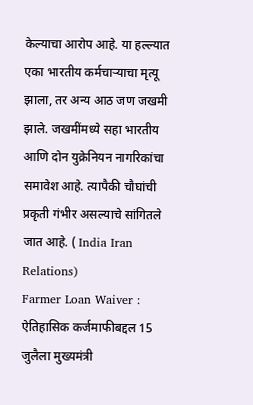केल्याचा आरोप आहे. या हल्ल्यात एका भारतीय कर्मचाऱ्याचा मृत्यू झाला, तर अन्य आठ जण जखमी झाले. जखमींमध्ये सहा भारतीय आणि दोन युक्रेनियन नागरिकांचा समावेश आहे. त्यापैकी चौघांची प्रकृती गंभीर असल्याचे सांगितले जात आहे. ( India Iran Relations)
Farmer Loan Waiver : ऐतिहासिक कर्जमाफीबद्दल 15 जुलैला मुख्यमंत्री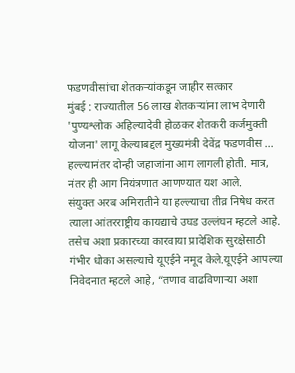फडणवीसांचा शेतकऱ्यांकडून जाहीर सत्कार
मुंबई : राज्यातील 56 लाख शेतकऱ्यांना लाभ देणारी 'पुण्यश्लोक अहिल्यादेवी होळकर शेतकरी कर्जमुक्ती योजना' लागू केल्याबद्दल मुख्यमंत्री देवेंद्र फडणवीस ...
हल्ल्यानंतर दोन्ही जहाजांना आग लागली होती. मात्र, नंतर ही आग नियंत्रणात आणण्यात यश आले.
संयुक्त अरब अमिरातीने या हल्ल्याचा तीव्र निषेध करत त्याला आंतरराष्ट्रीय कायद्याचे उघड उल्लंघन म्हटले आहे. तसेच अशा प्रकारच्या कारवाया प्रादेशिक सुरक्षेसाठी गंभीर धोका असल्याचे यूएईने नमूद केले.यूएईने आपल्या निवेदनात म्हटले आहे, “तणाव वाढविणाऱ्या अशा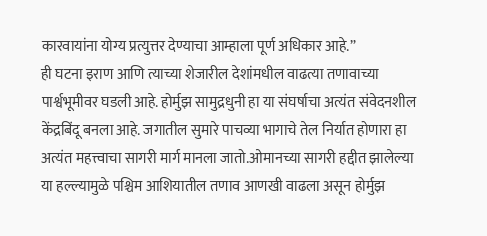कारवायांना योग्य प्रत्युत्तर देण्याचा आम्हाला पूर्ण अधिकार आहे.”
ही घटना इराण आणि त्याच्या शेजारील देशांमधील वाढत्या तणावाच्या पार्श्वभूमीवर घडली आहे. होर्मुझ सामुद्रधुनी हा या संघर्षाचा अत्यंत संवेदनशील केंद्रबिंदू बनला आहे. जगातील सुमारे पाचव्या भागाचे तेल निर्यात होणारा हा अत्यंत महत्त्वाचा सागरी मार्ग मानला जातो.ओमानच्या सागरी हद्दीत झालेल्या या हल्ल्यामुळे पश्चिम आशियातील तणाव आणखी वाढला असून होर्मुझ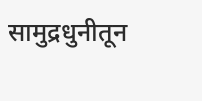सामुद्रधुनीतून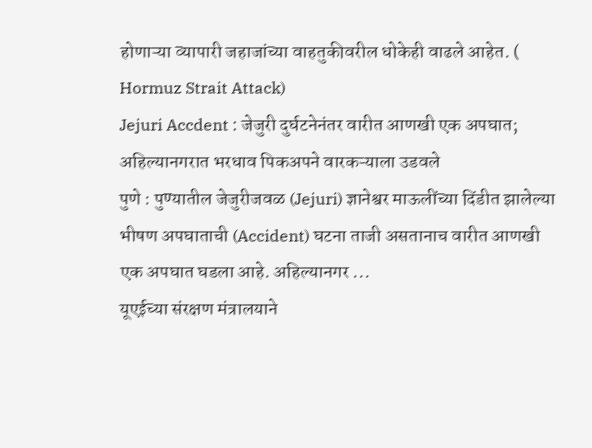होणाऱ्या व्यापारी जहाजांच्या वाहतुकीवरील धोकेही वाढले आहेत. ( Hormuz Strait Attack)
Jejuri Accdent : जेजुरी दुर्घटनेनंतर वारीत आणखी एक अपघात; अहिल्यानगरात भरधाव पिकअपने वारकऱ्याला उडवले
पुणे : पुण्यातील जेजुरीजवळ (Jejuri) ज्ञानेश्वर माऊलींच्या दिंडीत झालेल्या भीषण अपघाताची (Accident) घटना ताजी असतानाच वारीत आणखी एक अपघात घडला आहे. अहिल्यानगर ...
यूएईच्या संरक्षण मंत्रालयाने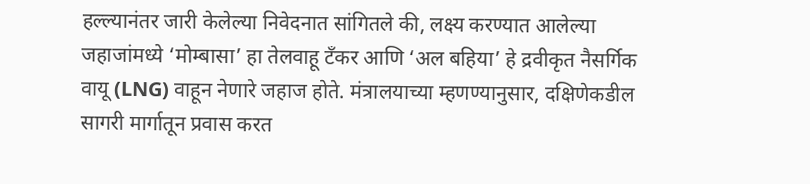हल्ल्यानंतर जारी केलेल्या निवेदनात सांगितले की, लक्ष्य करण्यात आलेल्या जहाजांमध्ये ‘मोम्बासा’ हा तेलवाहू टँकर आणि ‘अल बहिया’ हे द्रवीकृत नैसर्गिक वायू (LNG) वाहून नेणारे जहाज होते. मंत्रालयाच्या म्हणण्यानुसार, दक्षिणेकडील सागरी मार्गातून प्रवास करत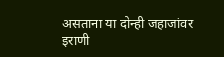असताना या दोन्ही जहाजांवर इराणी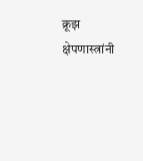क्रूझ क्षेपणास्त्रांनी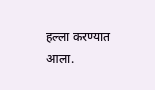हल्ला करण्यात आला.